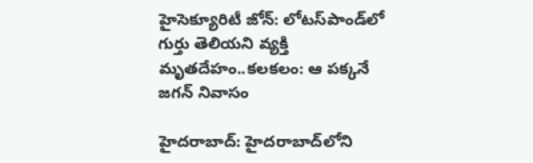హైసెక్యూరిటీ జోన్: లోటస్‌పాండ్‌లో గుర్తు తెలియని వ్యక్తి మృతదేహం..కలకలం: ఆ పక్కనే జగన్ నివాసం

హైదరాబాద్: హైదరాబాద్‌లోని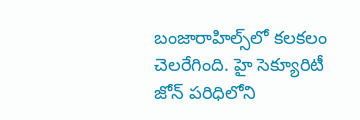బంజారాహిల్స్‌లో కలకలం చెలరేగింది. హై సెక్యూరిటీ జోన్ పరిధిలోని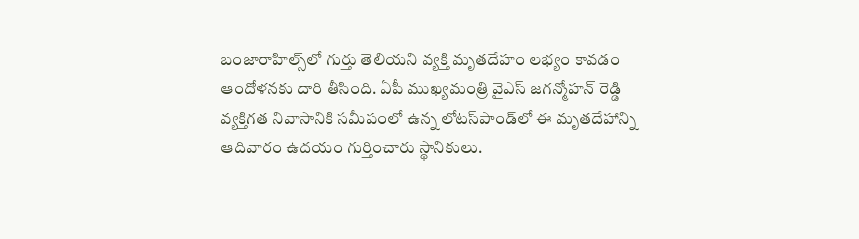బంజారాహిల్స్‌లో గుర్తు తెలియని వ్యక్తి మృతదేహం లభ్యం కావడం ఆందోళనకు దారి తీసింది. ఏపీ ముఖ్యమంత్రి వైఎస్ జగన్మోహన్ రెడ్డి వ్యక్తిగత నివాసానికి సమీపంలో ఉన్న లోటస్‌పాండ్‌లో ఈ మృతదేహాన్ని ఆదివారం ఉదయం గుర్తించారు స్థానికులు.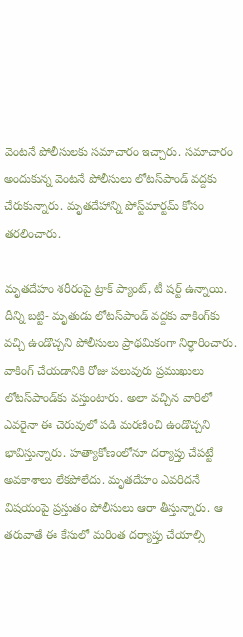వెంటనే పోలీసులకు సమాచారం ఇచ్చారు. సమాచారం అందుకున్న వెంటనే పోలీసులు లోటస్‌పాండ్ వద్దకు చేరుకున్నారు. మృతదేహాన్ని పోస్ట్‌మార్టమ్ కోసం తరలించారు.

మృతదేహం శరీరంపై ట్రాక్ ప్యాంట్, టీ షర్ట్ ఉన్నాయి. దీన్ని బట్టి- మృతుడు లోటస్‌పాండ్ వద్దకు వాకింగ్‌కు వచ్చి ఉండొచ్చని పోలీసులు ప్రాథమికంగా నిర్ధారించారు. వాకింగ్ చేయడానికి రోజు పలువురు ప్రముఖులు లోటస్‌పాండ్‌‌కు వస్తుంటారు. అలా వచ్చిన వారిలో ఎవరైనా ఈ చెరువులో పడి మరణించి ఉండొచ్చని భావిస్తున్నారు. హత్యాకోణంలోనూ దర్యాప్తు చేపట్టే అవకాశాలు లేకపోలేదు. మృతదేహం ఎవరిదనే విషయంపై ప్రస్తుతం పోలీసులు ఆరా తీస్తున్నారు. ఆ తరువాతే ఈ కేసులో మరింత దర్యాప్తు చేయాల్సి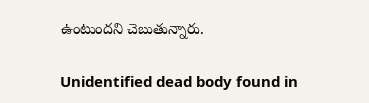ఉంటుందని చెబుతున్నారు.

Unidentified dead body found in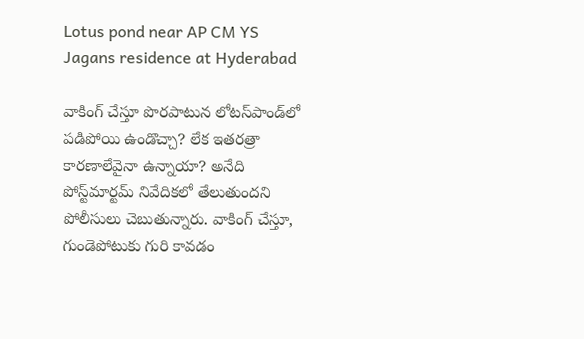Lotus pond near AP CM YS Jagans residence at Hyderabad

వాకింగ్ చేస్తూ పొరపాటున లోటస్‌పాండ్‌లో పడిపోయి ఉండొచ్చా? లేక ఇతరత్రా కారణాలేవైనా ఉన్నాయా? అనేది పోస్ట్‌మార్టమ్ నివేదికలో తేలుతుందని పోలీసులు చెబుతున్నారు. వాకింగ్ చేస్తూ, గుండెపోటుకు గురి కావడం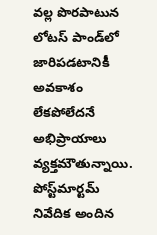వల్ల పొరపాటున లోటస్ పాండ్‌లో జారిపడటానికీ అవకాశం లేకపోలేదనే అభిప్రాయాలు వ్యక్తమౌతున్నాయి. పోస్ట్‌మార్టమ్ నివేదిక అందిన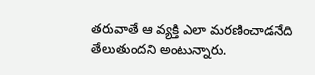తరువాతే ఆ వ్యక్తి ఎలా మరణించాడనేది తేలుతుందని అంటున్నారు.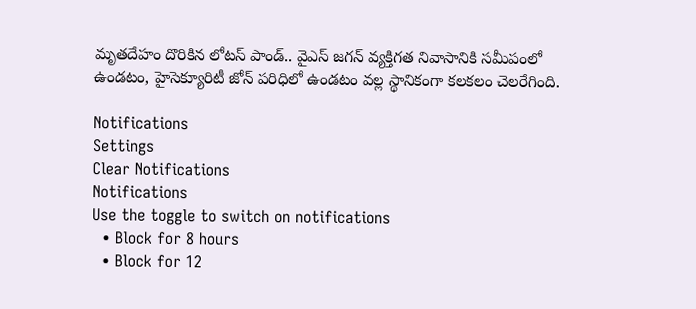మృతదేహం దొరికిన లోటస్ పాండ్.. వైఎస్ జగన్ వ్యక్తిగత నివాసానికి సమీపంలో ఉండటం, హైసెక్యూరిటీ జోన్ పరిధిలో ఉండటం వల్ల స్థానికంగా కలకలం చెలరేగింది.

Notifications
Settings
Clear Notifications
Notifications
Use the toggle to switch on notifications
  • Block for 8 hours
  • Block for 12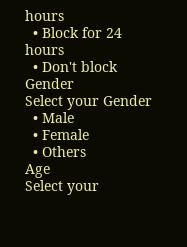hours
  • Block for 24 hours
  • Don't block
Gender
Select your Gender
  • Male
  • Female
  • Others
Age
Select your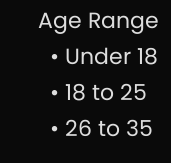Age Range
  • Under 18
  • 18 to 25
  • 26 to 35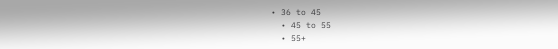• 36 to 45
  • 45 to 55
  • 55+